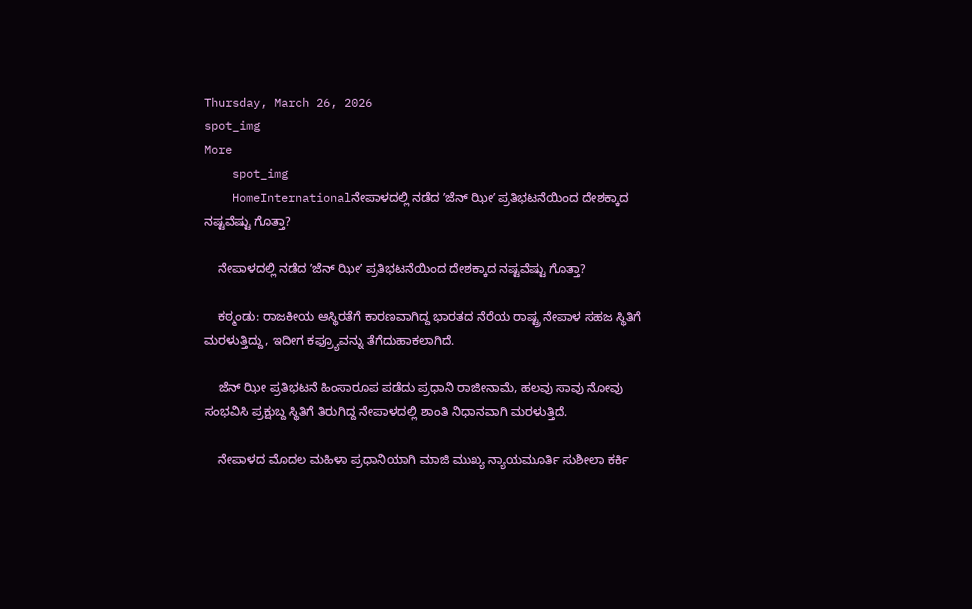Thursday, March 26, 2026
spot_img
More
    spot_img
    HomeInternationalನೇಪಾಳದಲ್ಲಿ ನಡೆದ ʼಜೆನ್‌ ಝೀʼ ಪ್ರತಿಭಟನೆಯಿಂದ ದೇಶಕ್ಕಾದ ನಷ್ಟವೆಷ್ಟು ಗೊತ್ತಾ?

    ನೇಪಾಳದಲ್ಲಿ ನಡೆದ ʼಜೆನ್‌ ಝೀʼ ಪ್ರತಿಭಟನೆಯಿಂದ ದೇಶಕ್ಕಾದ ನಷ್ಟವೆಷ್ಟು ಗೊತ್ತಾ?

    ಕಠ್ಮಂಡು: ರಾಜಕೀಯ ಆಸ್ಥಿರತೆಗೆ ಕಾರಣವಾಗಿದ್ದ ಭಾರತದ ನೆರೆಯ ರಾಷ್ಟ್ರ ನೇಪಾಳ ಸಹಜ ಸ್ಥಿತಿಗೆ ಮರಳುತ್ತಿದ್ದು, ಇದೀಗ ಕಫ್ರ್ಯೂವನ್ನು ತೆಗೆದುಹಾಕಲಾಗಿದೆ.

    ಜೆನ್ ಝೀ ಪ್ರತಿಭಟನೆ ಹಿಂಸಾರೂಪ ಪಡೆದು ಪ್ರಧಾನಿ ರಾಜೀನಾಮೆ, ಹಲವು ಸಾವು ನೋವು ಸಂಭವಿಸಿ ಪ್ರಕ್ಷುಬ್ದ ಸ್ಥಿತಿಗೆ ತಿರುಗಿದ್ದ ನೇಪಾಳದಲ್ಲಿ ಶಾಂತಿ ನಿಧಾನವಾಗಿ ಮರಳುತ್ತಿದೆ.

    ನೇಪಾಳದ ಮೊದಲ ಮಹಿಳಾ ಪ್ರಧಾನಿಯಾಗಿ ಮಾಜಿ ಮುಖ್ಯ ನ್ಯಾಯಮೂರ್ತಿ ಸುಶೀಲಾ ಕರ್ಕಿ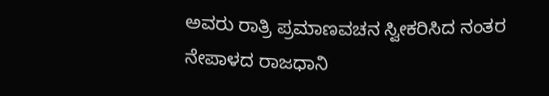ಅವರು ರಾತ್ರಿ ಪ್ರಮಾಣವಚನ ಸ್ವೀಕರಿಸಿದ ನಂತರ ನೇಪಾಳದ ರಾಜಧಾನಿ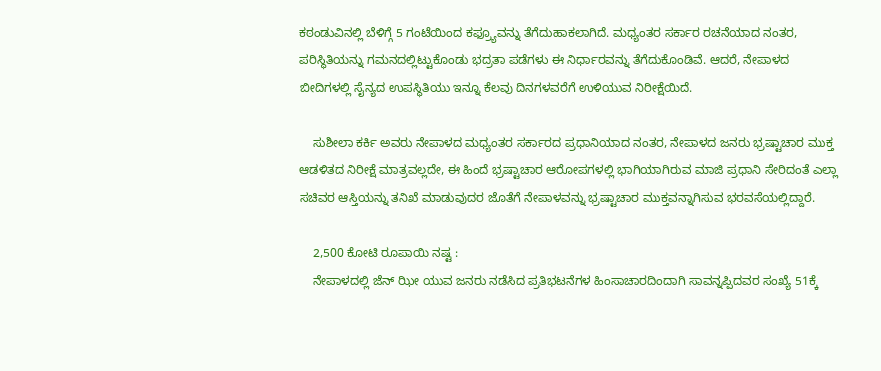ಕಠಂಡುವಿನಲ್ಲಿ ಬೆಳಿಗ್ಗೆ 5 ಗಂಟೆಯಿಂದ ಕಫ್ರ್ಯೂವನ್ನು ತೆಗೆದುಹಾಕಲಾಗಿದೆ. ಮಧ್ಯಂತರ ಸರ್ಕಾರ ರಚನೆಯಾದ ನಂತರ, ಪರಿಸ್ಥಿತಿಯನ್ನು ಗಮನದಲ್ಲಿಟ್ಟುಕೊಂಡು ಭದ್ರತಾ ಪಡೆಗಳು ಈ ನಿರ್ಧಾರವನ್ನು ತೆಗೆದುಕೊಂಡಿವೆ. ಆದರೆ, ನೇಪಾಳದ ಬೀದಿಗಳಲ್ಲಿ ಸೈನ್ಯದ ಉಪಸ್ಥಿತಿಯು ಇನ್ನೂ ಕೆಲವು ದಿನಗಳವರೆಗೆ ಉಳಿಯುವ ನಿರೀಕ್ಷೆಯಿದೆ.

    ಸುಶೀಲಾ ಕರ್ಕಿ ಅವರು ನೇಪಾಳದ ಮಧ್ಯಂತರ ಸರ್ಕಾರದ ಪ್ರಧಾನಿಯಾದ ನಂತರ, ನೇಪಾಳದ ಜನರು ಭ್ರಷ್ಟಾಚಾರ ಮುಕ್ತ ಆಡಳಿತದ ನಿರೀಕ್ಷೆ ಮಾತ್ರವಲ್ಲದೇ, ಈ ಹಿಂದೆ ಭ್ರಷ್ಟಾಚಾರ ಆರೋಪಗಳಲ್ಲಿ ಭಾಗಿಯಾಗಿರುವ ಮಾಜಿ ಪ್ರಧಾನಿ ಸೇರಿದಂತೆ ಎಲ್ಲಾ ಸಚಿವರ ಆಸ್ತಿಯನ್ನು ತನಿಖೆ ಮಾಡುವುದರ ಜೊತೆಗೆ ನೇಪಾಳವನ್ನು ಭ್ರಷ್ಟಾಚಾರ ಮುಕ್ತವನ್ನಾಗಿಸುವ ಭರವಸೆಯಲ್ಲಿದ್ದಾರೆ.

    2,500 ಕೋಟಿ ರೂಪಾಯಿ ನಷ್ಟ :
    ನೇಪಾಳದಲ್ಲಿ ಜೆನ್ ಝೀ ಯುವ ಜನರು ನಡೆಸಿದ ಪ್ರತಿಭಟನೆಗಳ ಹಿಂಸಾಚಾರದಿಂದಾಗಿ ಸಾವನ್ನಪ್ಪಿದವರ ಸಂಖ್ಯೆ 51ಕ್ಕೆ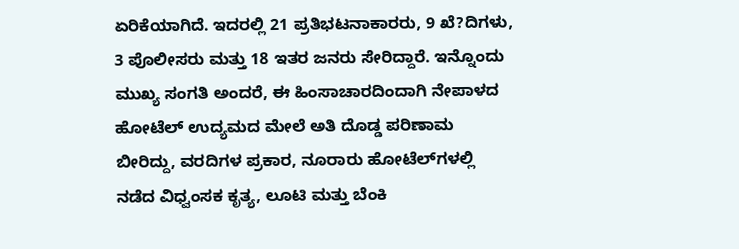ಏರಿಕೆಯಾಗಿದೆ. ಇದರಲ್ಲಿ 21 ಪ್ರತಿಭಟನಾಕಾರರು, 9 ಖೆ?ದಿಗಳು, 3 ಪೊಲೀಸರು ಮತ್ತು 18 ಇತರ ಜನರು ಸೇರಿದ್ದಾರೆ. ಇನ್ನೊಂದು ಮುಖ್ಯ ಸಂಗತಿ ಅಂದರೆ, ಈ ಹಿಂಸಾಚಾರದಿಂದಾಗಿ ನೇಪಾಳದ ಹೋಟೆಲ್ ಉದ್ಯಮದ ಮೇಲೆ ಅತಿ ದೊಡ್ಡ ಪರಿಣಾಮ ಬೀರಿದ್ದು, ವರದಿಗಳ ಪ್ರಕಾರ, ನೂರಾರು ಹೋಟೆಲ್‍ಗಳಲ್ಲಿ ನಡೆದ ವಿಧ್ವಂಸಕ ಕೃತ್ಯ, ಲೂಟಿ ಮತ್ತು ಬೆಂಕಿ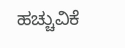ಹಚ್ಚುವಿಕೆ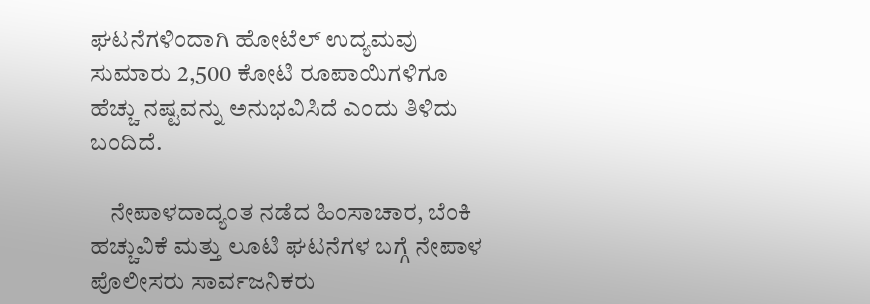ಘಟನೆಗಳಿಂದಾಗಿ ಹೋಟೆಲ್ ಉದ್ಯಮವು ಸುಮಾರು 2,500 ಕೋಟಿ ರೂಪಾಯಿಗಳಿಗೂ ಹೆಚ್ಚು ನಷ್ಟವನ್ನು ಅನುಭವಿಸಿದೆ ಎಂದು ತಿಳಿದು ಬಂದಿದೆ.

    ನೇಪಾಳದಾದ್ಯಂತ ನಡೆದ ಹಿಂಸಾಚಾರ, ಬೆಂಕಿ ಹಚ್ಚುವಿಕೆ ಮತ್ತು ಲೂಟಿ ಘಟನೆಗಳ ಬಗ್ಗೆ ನೇಪಾಳ ಪೊಲೀಸರು ಸಾರ್ವಜನಿಕರು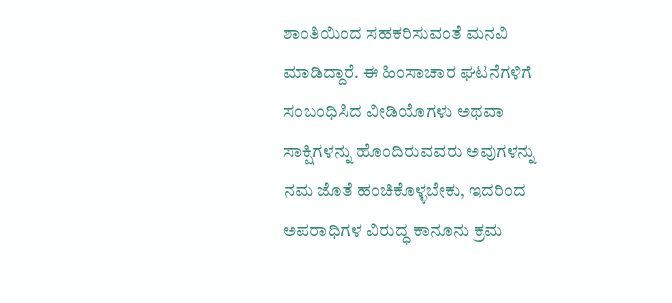ಶಾಂತಿಯಿಂದ ಸಹಕರಿಸುವಂತೆ ಮನವಿ ಮಾಡಿದ್ದಾರೆ. ಈ ಹಿಂಸಾಚಾರ ಘಟನೆಗಳಿಗೆ ಸಂಬಂಧಿಸಿದ ವೀಡಿಯೊಗಳು ಅಥವಾ ಸಾಕ್ಷಿಗಳನ್ನು ಹೊಂದಿರುವವರು ಅವುಗಳನ್ನು ನಮ ಜೊತೆ ಹಂಚಿಕೊಳ್ಳಬೇಕು, ಇದರಿಂದ ಅಪರಾಧಿಗಳ ವಿರುದ್ಧ ಕಾನೂನು ಕ್ರಮ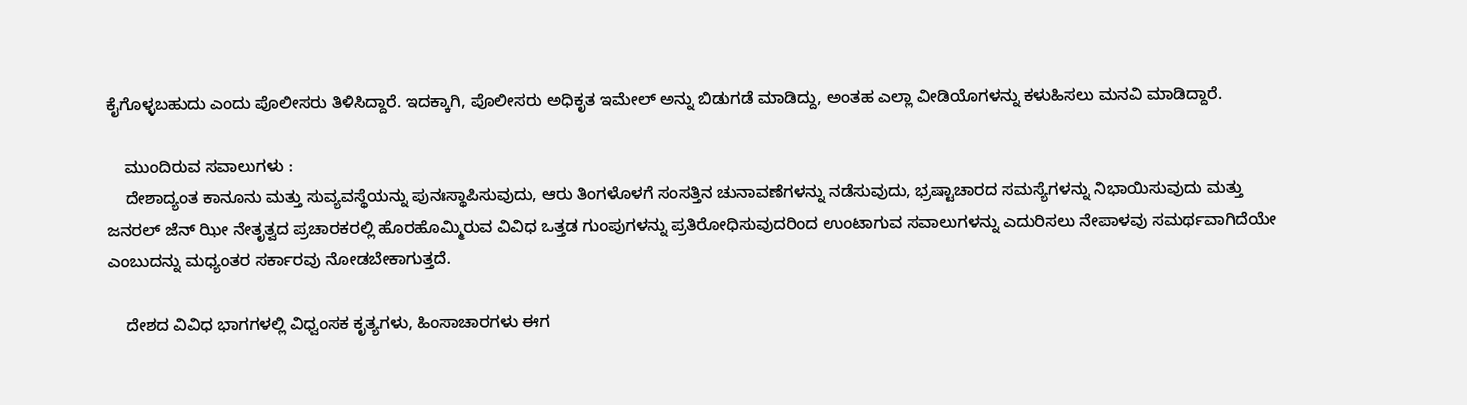ಕೈಗೊಳ್ಳಬಹುದು ಎಂದು ಪೊಲೀಸರು ತಿಳಿಸಿದ್ದಾರೆ. ಇದಕ್ಕಾಗಿ, ಪೊಲೀಸರು ಅಧಿಕೃತ ಇಮೇಲ್ ಅನ್ನು ಬಿಡುಗಡೆ ಮಾಡಿದ್ದು, ಅಂತಹ ಎಲ್ಲಾ ವೀಡಿಯೊಗಳನ್ನು ಕಳುಹಿಸಲು ಮನವಿ ಮಾಡಿದ್ದಾರೆ.

    ಮುಂದಿರುವ ಸವಾಲುಗಳು :
    ದೇಶಾದ್ಯಂತ ಕಾನೂನು ಮತ್ತು ಸುವ್ಯವಸ್ಥೆಯನ್ನು ಪುನಃಸ್ಥಾಪಿಸುವುದು, ಆರು ತಿಂಗಳೊಳಗೆ ಸಂಸತ್ತಿನ ಚುನಾವಣೆಗಳನ್ನು ನಡೆಸುವುದು, ಭ್ರಷ್ಟಾಚಾರದ ಸಮಸ್ಯೆಗಳನ್ನು ನಿಭಾಯಿಸುವುದು ಮತ್ತು ಜನರಲ್ ಜೆನ್ ಝೀ ನೇತೃತ್ವದ ಪ್ರಚಾರಕರಲ್ಲಿ ಹೊರಹೊಮ್ಮಿರುವ ವಿವಿಧ ಒತ್ತಡ ಗುಂಪುಗಳನ್ನು ಪ್ರತಿರೋಧಿಸುವುದರಿಂದ ಉಂಟಾಗುವ ಸವಾಲುಗಳನ್ನು ಎದುರಿಸಲು ನೇಪಾಳವು ಸಮರ್ಥವಾಗಿದೆಯೇ ಎಂಬುದನ್ನು ಮಧ್ಯಂತರ ಸರ್ಕಾರವು ನೋಡಬೇಕಾಗುತ್ತದೆ.

    ದೇಶದ ವಿವಿಧ ಭಾಗಗಳಲ್ಲಿ ವಿಧ್ವಂಸಕ ಕೃತ್ಯಗಳು, ಹಿಂಸಾಚಾರಗಳು ಈಗ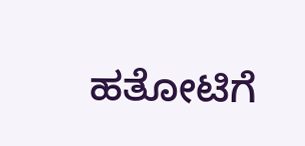ಹತೋಟಿಗೆ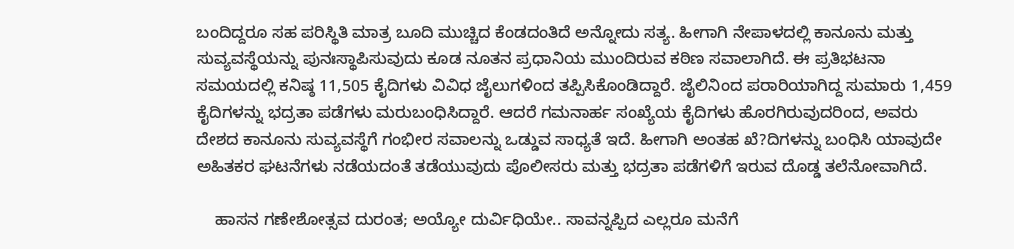ಬಂದಿದ್ದರೂ ಸಹ ಪರಿಸ್ಥಿತಿ ಮಾತ್ರ ಬೂದಿ ಮುಚ್ಚಿದ ಕೆಂಡದಂತಿದೆ ಅನ್ನೋದು ಸತ್ಯ. ಹೀಗಾಗಿ ನೇಪಾಳದಲ್ಲಿ ಕಾನೂನು ಮತ್ತು ಸುವ್ಯವಸ್ಥೆಯನ್ನು ಪುನಃಸ್ಥಾಪಿಸುವುದು ಕೂಡ ನೂತನ ಪ್ರಧಾನಿಯ ಮುಂದಿರುವ ಕಠಿಣ ಸವಾಲಾಗಿದೆ. ಈ ಪ್ರತಿಭಟನಾ ಸಮಯದಲ್ಲಿ ಕನಿಷ್ಠ 11,505 ಕೈದಿಗಳು ವಿವಿಧ ಜೈಲುಗಳಿಂದ ತಪ್ಪಿಸಿಕೊಂಡಿದ್ದಾರೆ. ಜೈಲಿನಿಂದ ಪರಾರಿಯಾಗಿದ್ದ ಸುಮಾರು 1,459 ಕೈದಿಗಳನ್ನು ಭದ್ರತಾ ಪಡೆಗಳು ಮರುಬಂಧಿಸಿದ್ದಾರೆ. ಆದರೆ ಗಮನಾರ್ಹ ಸಂಖ್ಯೆಯ ಕೈದಿಗಳು ಹೊರಗಿರುವುದರಿಂದ, ಅವರು ದೇಶದ ಕಾನೂನು ಸುವ್ಯವಸ್ಥೆಗೆ ಗಂಭೀರ ಸವಾಲನ್ನು ಒಡ್ಡುವ ಸಾಧ್ಯತೆ ಇದೆ. ಹೀಗಾಗಿ ಅಂತಹ ಖೆ?ದಿಗಳನ್ನು ಬಂಧಿಸಿ ಯಾವುದೇ ಅಹಿತಕರ ಘಟನೆಗಳು ನಡೆಯದಂತೆ ತಡೆಯುವುದು ಪೊಲೀಸರು ಮತ್ತು ಭದ್ರತಾ ಪಡೆಗಳಿಗೆ ಇರುವ ದೊಡ್ಡ ತಲೆನೋವಾಗಿದೆ.

    ಹಾಸನ ಗಣೇಶೋತ್ಸವ ದುರಂತ; ಅಯ್ಯೋ ದುರ್ವಿಧಿಯೇ.. ಸಾವನ್ನಪ್ಪಿದ ಎಲ್ಲರೂ ಮನೆಗೆ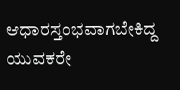ಆಧಾರಸ್ತಂಭವಾಗಬೇಕಿದ್ದ ಯುವಕರೇ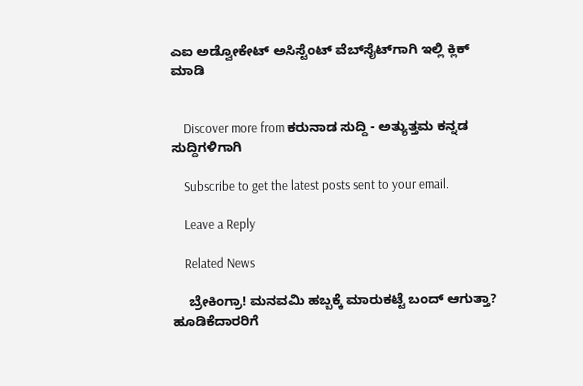ಎಐ ಅಡ್ವೋಕೇಟ್‌ ಅಸಿಸ್ಟೆಂಟ್‌ ವೆಬ್‌ಸೈಟ್‌ಗಾಗಿ ಇಲ್ಲಿ ಕ್ಲಿಕ್‌ ಮಾಡಿ


    Discover more from ಕರುನಾಡ ಸುದ್ದಿ - ಅತ್ಯುತ್ತಮ ಕನ್ನಡ ಸುದ್ದಿಗಳಿಗಾಗಿ

    Subscribe to get the latest posts sent to your email.

    Leave a Reply

    Related News

    ಬ್ರೇಕಿಂಗ್ರಾ! ಮನವಮಿ ಹಬ್ಬಕ್ಕೆ ಮಾರುಕಟ್ಟೆ ಬಂದ್ ಆಗುತ್ತಾ? ಹೂಡಿಕೆದಾರರಿಗೆ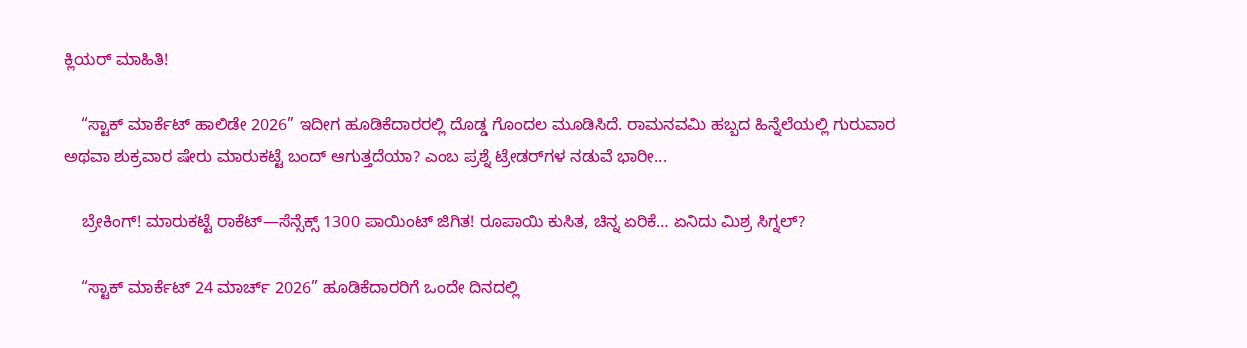ಕ್ಲಿಯರ್ ಮಾಹಿತಿ!

    “ಸ್ಟಾಕ್ ಮಾರ್ಕೆಟ್ ಹಾಲಿಡೇ 2026” ಇದೀಗ ಹೂಡಿಕೆದಾರರಲ್ಲಿ ದೊಡ್ಡ ಗೊಂದಲ ಮೂಡಿಸಿದೆ. ರಾಮನವಮಿ ಹಬ್ಬದ ಹಿನ್ನೆಲೆಯಲ್ಲಿ ಗುರುವಾರ ಅಥವಾ ಶುಕ್ರವಾರ ಷೇರು ಮಾರುಕಟ್ಟೆ ಬಂದ್ ಆಗುತ್ತದೆಯಾ? ಎಂಬ ಪ್ರಶ್ನೆ ಟ್ರೇಡರ್‌ಗಳ ನಡುವೆ ಭಾರೀ...

    ಬ್ರೇಕಿಂಗ್! ಮಾರುಕಟ್ಟೆ ರಾಕೆಟ್—ಸೆನ್ಸೆಕ್ಸ್ 1300 ಪಾಯಿಂಟ್ ಜಿಗಿತ! ರೂಪಾಯಿ ಕುಸಿತ, ಚಿನ್ನ ಏರಿಕೆ… ಏನಿದು ಮಿಶ್ರ ಸಿಗ್ನಲ್?

    “ಸ್ಟಾಕ್ ಮಾರ್ಕೆಟ್ 24 ಮಾರ್ಚ್ 2026” ಹೂಡಿಕೆದಾರರಿಗೆ ಒಂದೇ ದಿನದಲ್ಲಿ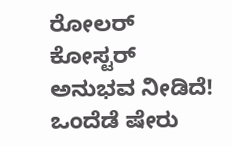ರೋಲರ್ ಕೋಸ್ಟರ್ ಅನುಭವ ನೀಡಿದೆ! ಒಂದೆಡೆ ಷೇರು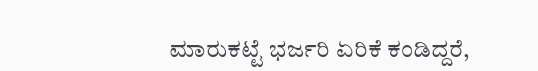ಮಾರುಕಟ್ಟೆ ಭರ್ಜರಿ ಏರಿಕೆ ಕಂಡಿದ್ದರೆ,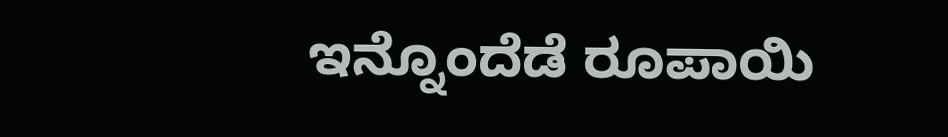ಇನ್ನೊಂದೆಡೆ ರೂಪಾಯಿ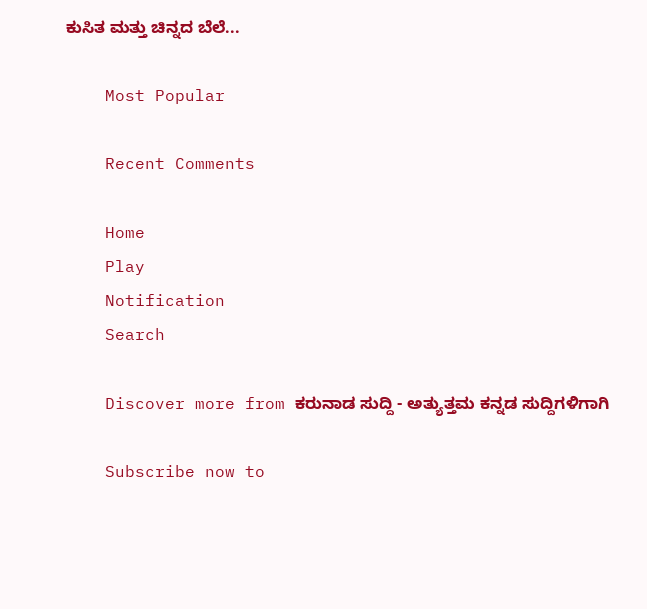ಕುಸಿತ ಮತ್ತು ಚಿನ್ನದ ಬೆಲೆ...

    Most Popular

    Recent Comments

    Home
    Play
    Notification
    Search

    Discover more from ಕರುನಾಡ ಸುದ್ದಿ - ಅತ್ಯುತ್ತಮ ಕನ್ನಡ ಸುದ್ದಿಗಳಿಗಾಗಿ

    Subscribe now to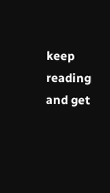keep reading and get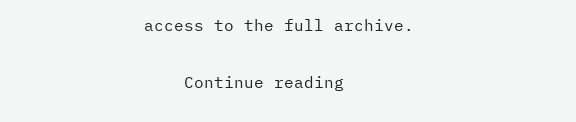access to the full archive.

    Continue reading